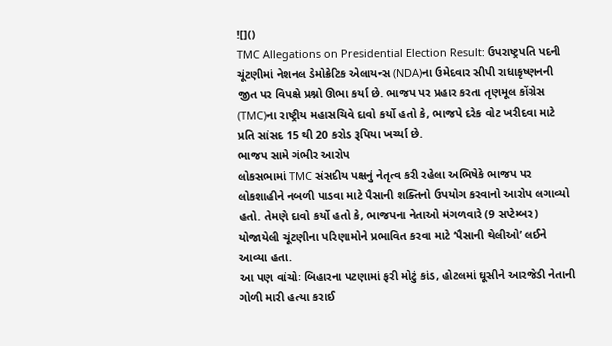![]()
TMC Allegations on Presidential Election Result: ઉપરાષ્ટ્રપતિ પદની ચૂંટણીમાં નેશનલ ડેમોક્રેટિક એલાયન્સ (NDA)ના ઉમેદવાર સીપી રાધાકૃષ્ણનની જીત પર વિપક્ષે પ્રશ્નો ઊભા કર્યા છે. ભાજપ પર પ્રહાર કરતા તૃણમૂલ કોંગ્રેસ (TMC)ના રાષ્ટ્રીય મહાસચિવે દાવો કર્યો હતો કે, ભાજપે દરેક વોટ ખરીદવા માટે પ્રતિ સાંસદ 15 થી 20 કરોડ રૂપિયા ખર્ચ્યા છે.
ભાજપ સામે ગંભીર આરોપ
લોકસભામાં TMC સંસદીય પક્ષનું નેતૃત્વ કરી રહેલા અભિષેકે ભાજપ પર લોકશાહીને નબળી પાડવા માટે પૈસાની શક્તિનો ઉપયોગ કરવાનો આરોપ લગાવ્યો હતો. તેમણે દાવો કર્યો હતો કે, ભાજપના નેતાઓ મંગળવારે (9 સપ્ટેમ્બર) યોજાયેલી ચૂંટણીના પરિણામોને પ્રભાવિત કરવા માટે ‘પૈસાની થેલીઓ’ લઈને આવ્યા હતા.
આ પણ વાંચોઃ બિહારના પટણામાં ફરી મોટું કાંડ, હોટલમાં ઘૂસીને આરજેડી નેતાની ગોળી મારી હત્યા કરાઈ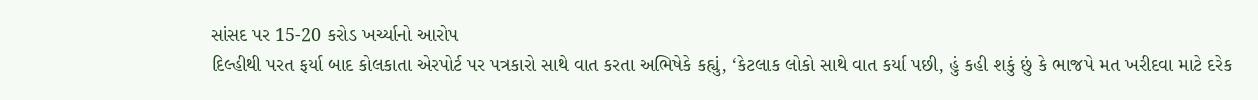સાંસદ પર 15-20 કરોડ ખર્ચ્યાનો આરોપ
દિલ્હીથી પરત ફર્યા બાદ કોલકાતા એરપોર્ટ પર પત્રકારો સાથે વાત કરતા અભિષેકે કહ્યું, ‘કેટલાક લોકો સાથે વાત કર્યા પછી, હું કહી શકું છું કે ભાજપે મત ખરીદવા માટે દરેક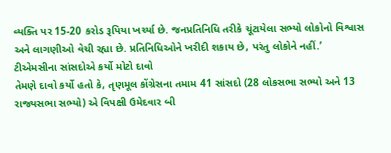વ્યક્તિ પર 15-20 કરોડ રૂપિયા ખર્ચ્યા છે. જનપ્રતિનિધિ તરીકે ચૂંટાયેલા સભ્યો લોકોનો વિશ્વાસ અને લાગણીઓ વેચી રહ્યા છે. પ્રતિનિધિઓને ખરીદી શકાય છે, પરંતુ લોકોને નહીં.’
ટીએમસીના સાંસદોએ કર્યો મોટો દાવો
તેમણે દાવો કર્યો હતો કે, તૃણમૂલ કોંગ્રેસના તમામ 41 સાંસદો (28 લોકસભા સભ્યો અને 13 રાજ્યસભા સભ્યો) એ વિપક્ષી ઉમેદવાર બી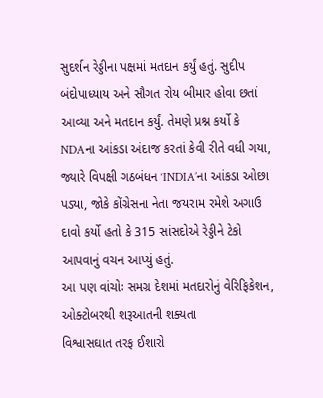સુદર્શન રેડ્ડીના પક્ષમાં મતદાન કર્યું હતું. સુદીપ બંદોપાધ્યાય અને સૌગત રોય બીમાર હોવા છતાં આવ્યા અને મતદાન કર્યું. તેમણે પ્રશ્ન કર્યો કે NDAના આંકડા અંદાજ કરતાં કેવી રીતે વધી ગયા, જ્યારે વિપક્ષી ગઠબંધન ‘INDIA’ના આંકડા ઓછા પડ્યા, જોકે કોંગ્રેસના નેતા જયરામ રમેશે અગાઉ દાવો કર્યો હતો કે 315 સાંસદોએ રેડ્ડીને ટેકો આપવાનું વચન આપ્યું હતું.
આ પણ વાંચોઃ સમગ્ર દેશમાં મતદારોનું વેરિફિકેશન, ઓક્ટોબરથી શરૂઆતની શક્યતા
વિશ્વાસઘાત તરફ ઈશારો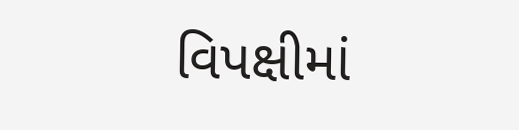વિપક્ષીમાં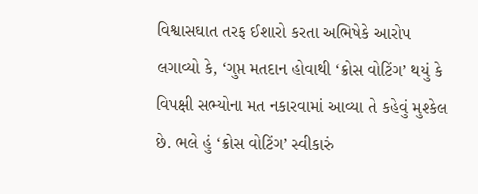વિશ્વાસઘાત તરફ ઈશારો કરતા અભિષેકે આરોપ લગાવ્યો કે, ‘ગુપ્ત મતદાન હોવાથી ‘ક્રોસ વોટિંગ’ થયું કે વિપક્ષી સભ્યોના મત નકારવામાં આવ્યા તે કહેવું મુશ્કેલ છે. ભલે હું ‘ક્રોસ વોટિંગ’ સ્વીકારું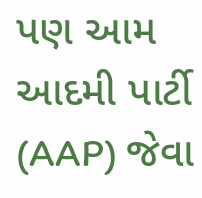પણ આમ આદમી પાર્ટી (AAP) જેવા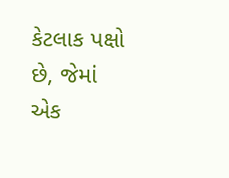કેટલાક પક્ષો છે, જેમાં એક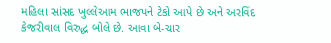મહિલા સાંસદ ખુલ્લેઆમ ભાજપને ટેકો આપે છે અને અરવિંદ કેજરીવાલ વિરુદ્ધ બોલે છે. આવા બે-ચાર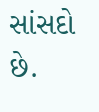સાંસદો છે.